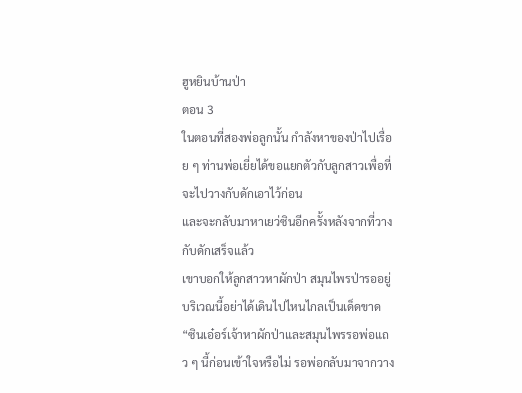ฮูหยินบ้านป่า
ตอน 3
ในตอนที่สองพ่อลูกนั้น กำลังหาของป่าไปเรื่อย ๆ ท่านพ่อเยี่ยได้ขอแยกตัวกับลูกสาวเพื่อที่จะไปวางกับดักเอาไว้ก่อน
และจะกลับมาหาเยว่ซินอีกครั้งหลังจากที่วางกับดักเสร็จแล้ว
เขาบอกให้ลูกสาวหาผักป่า สมุนไพรป่ารออยู่บริเวณนี้อย่าได้เดินไปไหนไกลเป็นเด็ดขาด
“ซินเอ๋อร์เจ้าหาผักป่าและสมุนไพรรอพ่อแถว ๆ นี้ก่อนเข้าใจหรือไม่ รอพ่อกลับมาจากวาง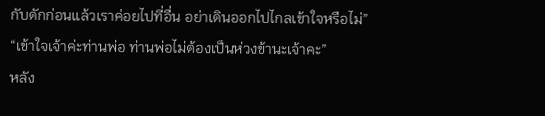กับดักก่อนแล้วเราค่อยไปที่อื่น อย่าเดินออกไปไกลเข้าใจหรือไม่”
“เข้าใจเจ้าค่ะท่านพ่อ ท่านพ่อไม่ต้องเป็นห่วงข้านะเจ้าคะ”
หลัง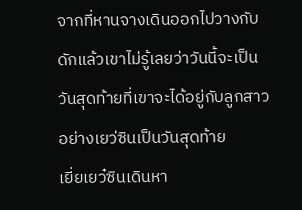จากที่หานจางเดินออกไปวางกับดักแล้วเขาไม่รู้เลยว่าวันนี้จะเป็นวันสุดท้ายที่เขาจะได้อยู่กับลูกสาวอย่างเยว่ซินเป็นวันสุดท้าย
เยี่ยเยว๋ซินเดินหา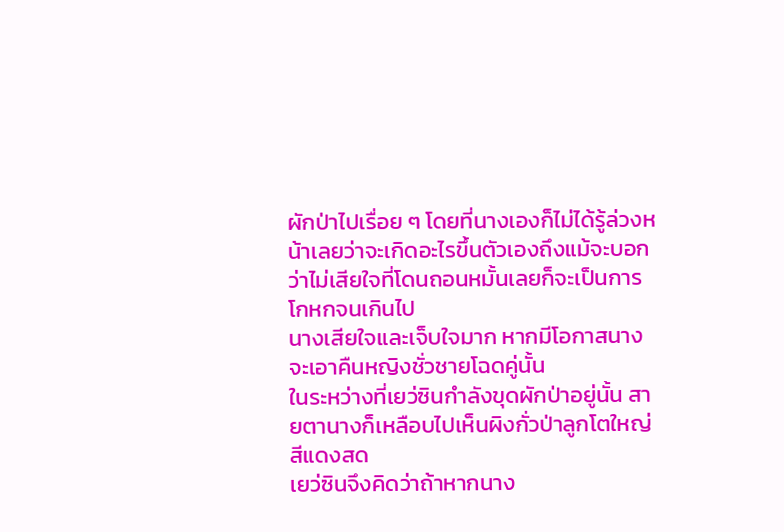ผักป่าไปเรื่อย ๆ โดยที่นางเองก็ไม่ได้รู้ล่วงหน้าเลยว่าจะเกิดอะไรขึ้นตัวเองถึงแม้จะบอกว่าไม่เสียใจที่โดนถอนหมั้นเลยก็จะเป็นการโกหกจนเกินไป
นางเสียใจและเจ็บใจมาก หากมีโอกาสนางจะเอาคืนหญิงชั่วชายโฉดคู่นั้น
ในระหว่างที่เยว่ซินกำลังขุดผักป่าอยู่นั้น สายตานางก็เหลือบไปเห็นผิงกั่วป่าลูกโตใหญ่สีแดงสด
เยว่ซินจึงคิดว่าถ้าหากนาง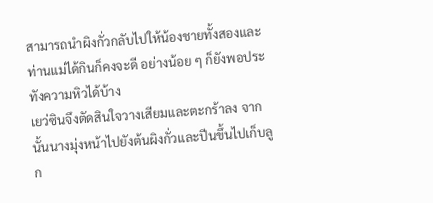สามารถนำผิงกั่วกลับไปให้น้องชายทั้งสองและท่านแม่ได้กินก็คงจะดี อย่างน้อย ๆ ก็ยังพอประทังความหิวได้บ้าง
เยว่ซินจึงตัดสินใจวางเสียมและตะกร้าลง จากนั้นนางมุ่งหน้าไปยังต้นผิงกั่วและปีนขึ้นไปเก็บลูก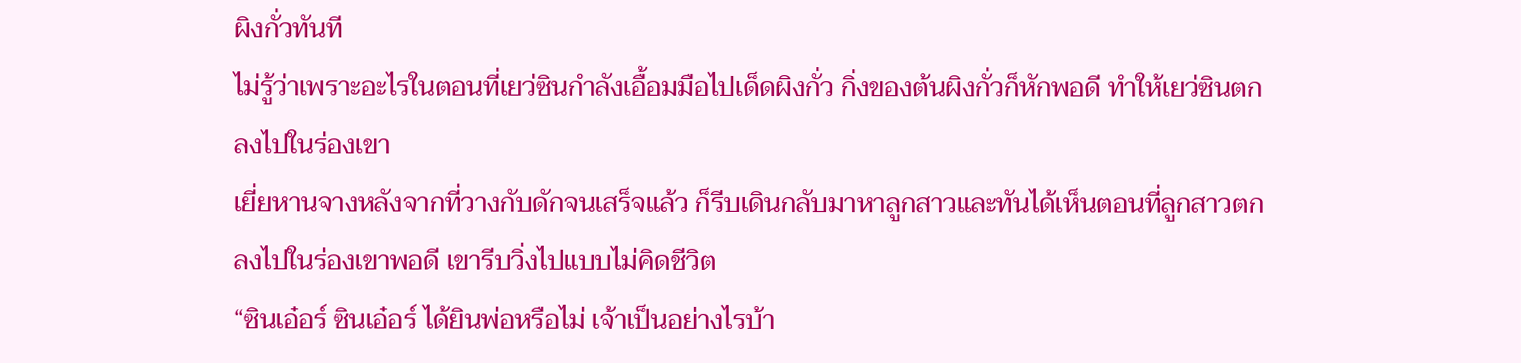ผิงกั่วทันที
ไม่รู้ว่าเพราะอะไรในตอนที่เยว่ซินกำลังเอื้อมมือไปเด็ดผิงกั่ว กิ่งของต้นผิงกั่วก็หักพอดี ทำให้เยว่ซินตกลงไปในร่องเขา
เยี่ยหานจางหลังจากที่วางกับดักจนเสร็จแล้ว ก็รีบเดินกลับมาหาลูกสาวและทันได้เห็นตอนที่ลูกสาวตกลงไปในร่องเขาพอดี เขารีบวิ่งไปแบบไม่คิดชีวิต
“ซินเอ๋อร์ ซินเอ๋อร์ ได้ยินพ่อหรือไม่ เจ้าเป็นอย่างไรบ้า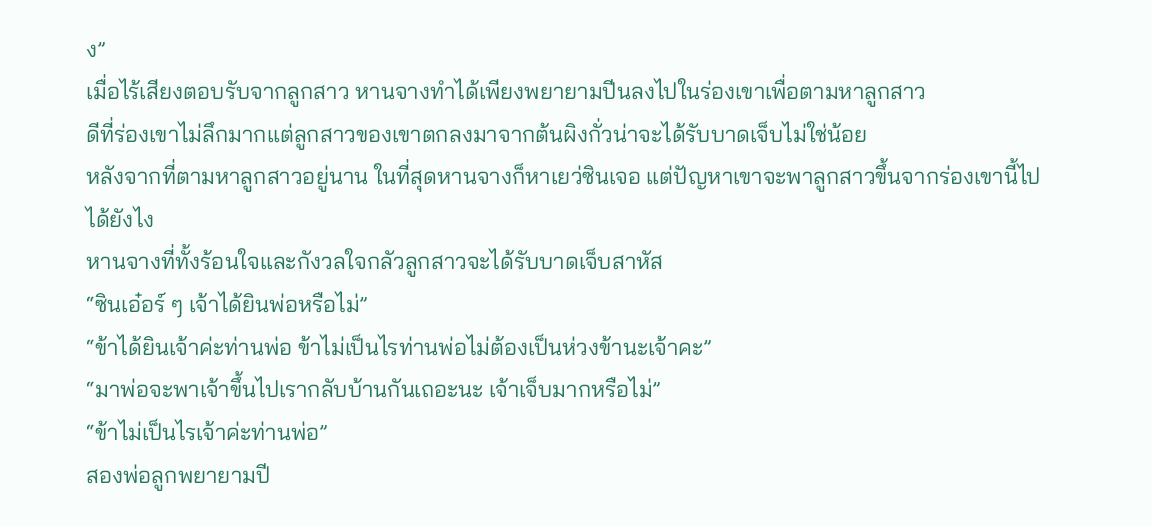ง”
เมื่อไร้เสียงตอบรับจากลูกสาว หานจางทำได้เพียงพยายามปีนลงไปในร่องเขาเพื่อตามหาลูกสาว
ดีที่ร่องเขาไม่ลึกมากแต่ลูกสาวของเขาตกลงมาจากต้นผิงกั่วน่าจะได้รับบาดเจ็บไม่ใช่น้อย
หลังจากที่ตามหาลูกสาวอยู่นาน ในที่สุดหานจางก็หาเยว่ซินเจอ แต่ปัญหาเขาจะพาลูกสาวขึ้นจากร่องเขานี้ไปได้ยังไง
หานจางที่ทั้งร้อนใจและกังวลใจกลัวลูกสาวจะได้รับบาดเจ็บสาหัส
“ซินเอ๋อร์ ๆ เจ้าได้ยินพ่อหรือไม่”
“ข้าได้ยินเจ้าค่ะท่านพ่อ ข้าไม่เป็นไรท่านพ่อไม่ต้องเป็นห่วงข้านะเจ้าคะ”
“มาพ่อจะพาเจ้าขึ้นไปเรากลับบ้านกันเถอะนะ เจ้าเจ็บมากหรือไม่”
“ข้าไม่เป็นไรเจ้าค่ะท่านพ่อ”
สองพ่อลูกพยายามปี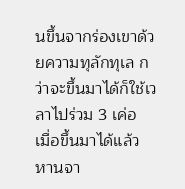นขึ้นจากร่องเขาด้วยความทุลักทุเล กว่าจะขึ้นมาได้ก็ใช้เวลาไปร่วม 3 เค่อ
เมื่อขึ้นมาได้แล้ว หานจา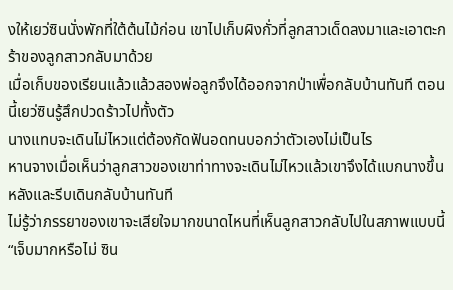งให้เยว่ซินนั่งพักที่ใต้ต้นไม้ก่อน เขาไปเก็บผิงกั่วที่ลูกสาวเด็ดลงมาและเอาตะกร้าของลูกสาวกลับมาด้วย
เมื่อเก็บของเรียนแล้วแล้วสองพ่อลูกจึงได้ออกจากป่าเพื่อกลับบ้านทันที ตอนนี้เยว่ซินรู้สึกปวดร้าวไปทั้งตัว
นางแทบจะเดินไม่ไหวแต่ต้องกัดฟันอดทนบอกว่าตัวเองไม่เป็นไร
หานจางเมื่อเห็นว่าลูกสาวของเขาท่าทางจะเดินไม่ไหวแล้วเขาจึงได้แบกนางขึ้นหลังและรีบเดินกลับบ้านทันที
ไม่รู้ว่าภรรยาของเขาจะเสียใจมากขนาดไหนที่เห็นลูกสาวกลับไปในสภาพแบบนี้
“เจ็บมากหรือไม่ ซิน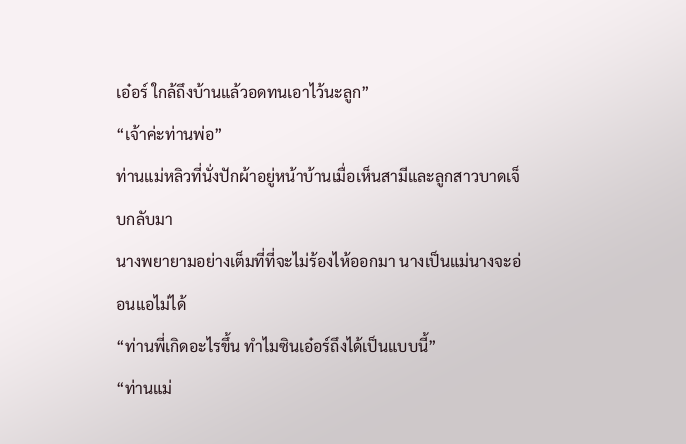เอ๋อร์ ใกล้ถึงบ้านแล้วอดทนเอาไว้นะลูก”
“เจ้าค่ะท่านพ่อ”
ท่านแม่หลิวที่นั่งปักผ้าอยู่หน้าบ้านเมื่อเห็นสามีและลูกสาวบาดเจ็บกลับมา
นางพยายามอย่างเต็มที่ที่จะไม่ร้องไห้ออกมา นางเป็นแม่นางจะอ่อนแอไม่ได้
“ท่านพี่เกิดอะไรขึ้น ทำไมซินเอ๋อร์ถึงได้เป็นแบบนี้”
“ท่านแม่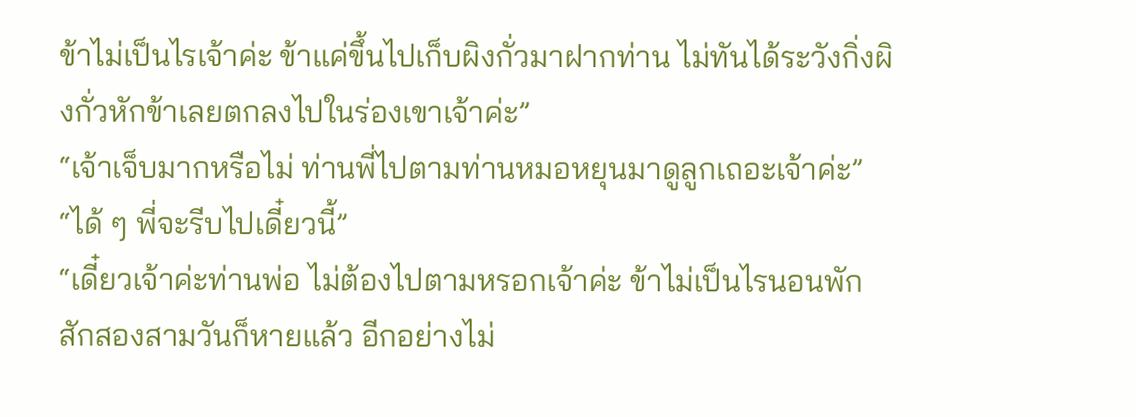ข้าไม่เป็นไรเจ้าค่ะ ข้าแค่ขึ้นไปเก็บผิงกั่วมาฝากท่าน ไม่ทันได้ระวังกิ่งผิงกั่วหักข้าเลยตกลงไปในร่องเขาเจ้าค่ะ”
“เจ้าเจ็บมากหรือไม่ ท่านพี่ไปตามท่านหมอหยุนมาดูลูกเถอะเจ้าค่ะ”
“ได้ ๆ พี่จะรีบไปเดี๋ยวนี้”
“เดี๋ยวเจ้าค่ะท่านพ่อ ไม่ต้องไปตามหรอกเจ้าค่ะ ข้าไม่เป็นไรนอนพักสักสองสามวันก็หายแล้ว อีกอย่างไม่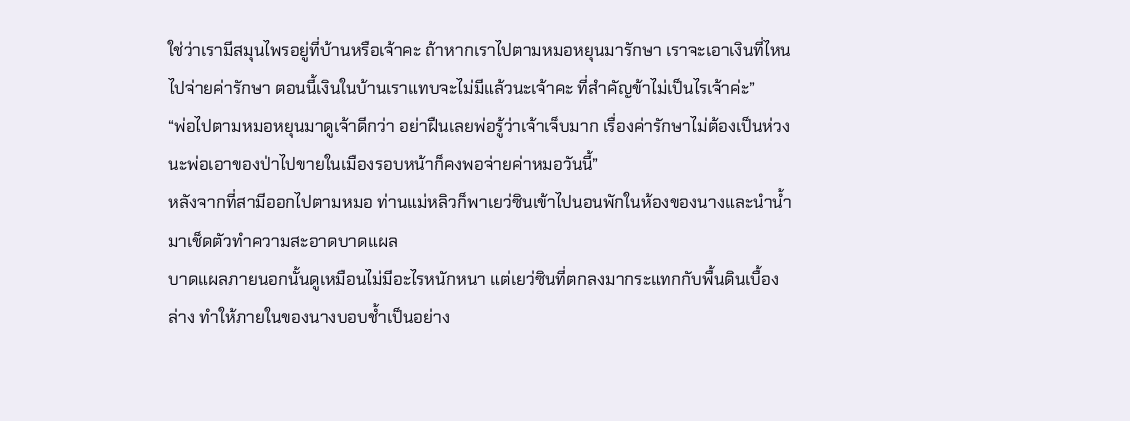ใช่ว่าเรามีสมุนไพรอยู่ที่บ้านหรือเจ้าคะ ถ้าหากเราไปตามหมอหยุนมารักษา เราจะเอาเงินที่ไหนไปจ่ายค่ารักษา ตอนนี้เงินในบ้านเราแทบจะไม่มีแล้วนะเจ้าคะ ที่สำคัญข้าไม่เป็นไรเจ้าค่ะ”
“พ่อไปตามหมอหยุนมาดูเจ้าดีกว่า อย่าฝืนเลยพ่อรู้ว่าเจ้าเจ็บมาก เรื่องค่ารักษาไม่ต้องเป็นห่วงนะพ่อเอาของป่าไปขายในเมืองรอบหน้าก็คงพอจ่ายค่าหมอวันนี้”
หลังจากที่สามีออกไปตามหมอ ท่านแม่หลิวก็พาเยว่ซินเข้าไปนอนพักในห้องของนางและนำน้ำมาเช็ดตัวทำความสะอาดบาดแผล
บาดแผลภายนอกนั้นดูเหมือนไม่มีอะไรหนักหนา แต่เยว่ซินที่ตกลงมากระแทกกับพื้นดินเบื้องล่าง ทำให้ภายในของนางบอบช้ำเป็นอย่าง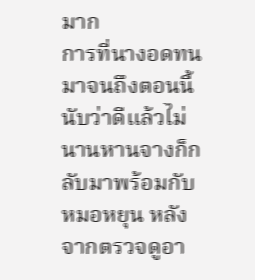มาก
การที่นางอดทนมาจนถึงตอนนี้ นับว่าดีแล้วไม่นานหานจางก็กลับมาพร้อมกับหมอหยุน หลังจากตรวจดูอา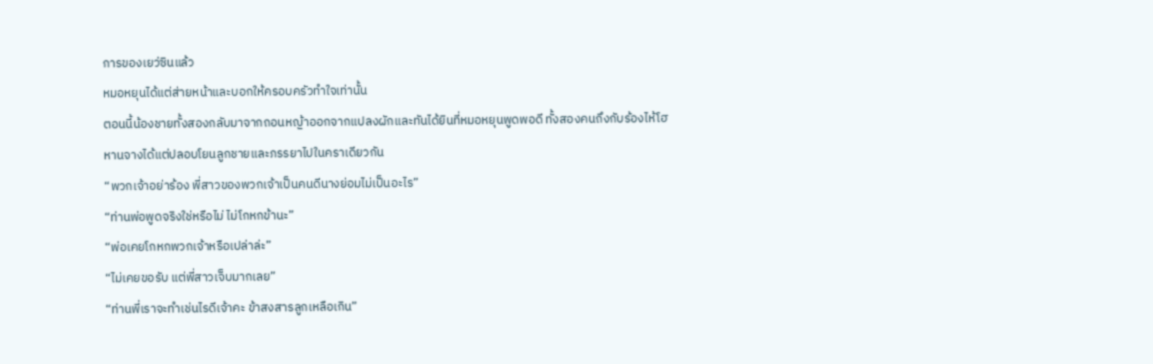การของเยว่ซินแล้ว
หมอหยุนได้แต่ส่ายหน้าและบอกให้ครอบครัวทำใจเท่านั้น
ตอนนี้น้องชายทั้งสองกลับมาจากถอนหญ้าออกจากแปลงผักและทันได้ยินที่หมอหยุนพูดพอดี ทั้งสองคนถึงกับร้องไห้โฮ
หานจางได้แต่ปลอบโยนลูกชายและภรรยาไปในคราเดียวกัน
“พวกเจ้าอย่าร้อง พี่สาวของพวกเจ้าเป็นคนดีนางย่อมไม่เป็นอะไร”
“ท่านพ่อพูดจริงใช่หรือไม่ ไม่โกหกข้านะ”
“พ่อเคยโกหกพวกเจ้าหรือเปล่าล่ะ”
“ไม่เคยขอรับ แต่พี่สาวเจ็บมากเลย”
“ท่านพี่เราจะทำเช่นไรดีเจ้าคะ ข้าสงสารลูกเหลือเกิน”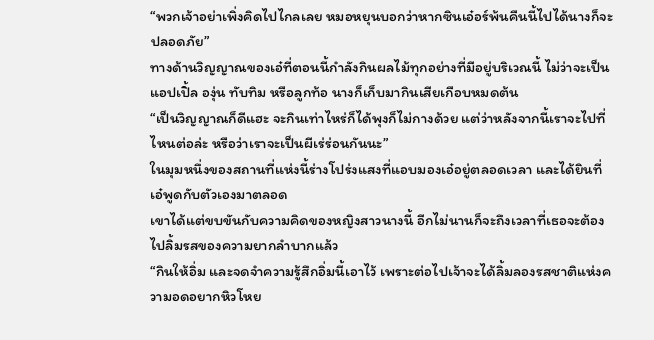“พวกเจ้าอย่าเพิ่งคิดไปไกลเลย หมอหยุนบอกว่าหากซินเอ๋อร์พ้นคืนนี้ไปได้นางก็จะปลอดภัย”
ทางด้านวิญญาณของเอ๋ที่ตอนนี้กำลังกินผลไม้ทุกอย่างที่มีอยู่บริเวณนี้ ไม่ว่าจะเป็นแอปเปิ้ล องุ่น ทับทิม หรือลูกท้อ นางก็เก็บมากินเสียเกือบหมดต้น
“เป็นวิญญาณก็ดีแฮะ จะกินเท่าไหร่ก็ได้พุงก็ไม่กางด้วย แต่ว่าหลังจากนี้เราจะไปที่ไหนต่อล่ะ หรือว่าเราจะเป็นผีเร่ร่อนกันนะ”
ในมุมหนึ่งของสถานที่แห่งนี้ร่างโปร่งแสงที่แอบมองเอ๋อยู่ตลอดเวลา และได้ยินที่เอ๋พูดกับตัวเองมาตลอด
เขาได้แต่ขบขันกับความคิดของหญิงสาวนางนี้ อีกไม่นานก็จะถึงเวลาที่เธอจะต้องไปลิ้มรสของความยากลำบากแล้ว
“กินให้อิ่ม และจดจำความรู้สึกอิ่มนี้เอาไว้ เพราะต่อไปเจ้าจะได้ลิ้มลองรสชาติแห่งความอดอยากหิวโหย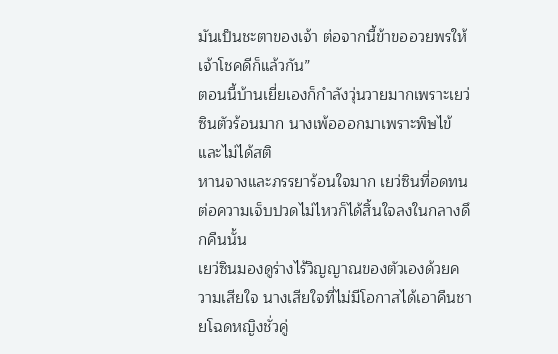มันเป็นชะตาของเจ้า ต่อจากนี้ข้าขออวยพรให้เจ้าโชคดีก็แล้วกัน”
ตอนนี้บ้านเยี่ยเองก็กำลังวุ่นวายมากเพราะเยว่ซินตัวร้อนมาก นางเพ้อออกมาเพราะพิษไข้ และไม่ได้สติ
หานจางและภรรยาร้อนใจมาก เยว่ซินที่อดทนต่อความเจ็บปวดไม่ไหวก็ได้สิ้นใจลงในกลางดึกคืนนั้น
เยว่ซินมองดูร่างไร้วิญญาณของตัวเองด้วยความเสียใจ นางเสียใจที่ไม่มีโอกาสได้เอาคืนชายโฉดหญิงชั่วคู่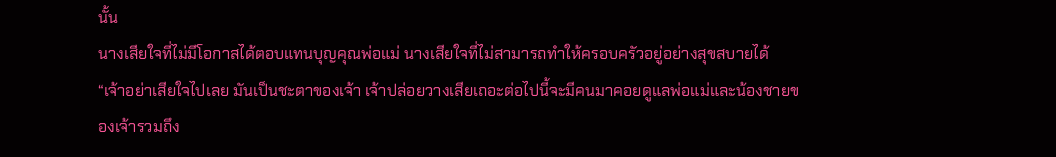นั้น
นางเสียใจที่ไม่มีโอกาสได้ตอบแทนบุญคุณพ่อแม่ นางเสียใจที่ไม่สามารถทำให้ครอบครัวอยู่อย่างสุขสบายได้
“เจ้าอย่าเสียใจไปเลย มันเป็นชะตาของเจ้า เจ้าปล่อยวางเสียเถอะต่อไปนี้จะมีคนมาคอยดูแลพ่อแม่และน้องชายของเจ้ารวมถึง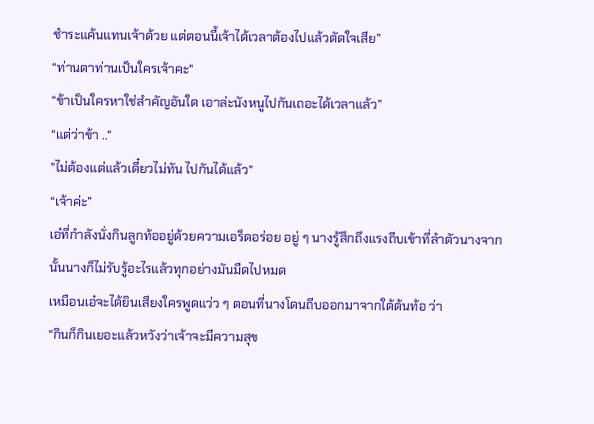ชำระแค้นแทนเจ้าด้วย แต่ตอนนี้เจ้าได้เวลาต้องไปแล้วตัดใจเสีย”
“ท่านตาท่านเป็นใครเจ้าคะ"
“ข้าเป็นใครหาใช่สำคัญอันใด เอาล่ะนังหนูไปกันเถอะได้เวลาแล้ว”
“แต่ว่าข้า .."
"ไม่ต้องแต่แล้วเดี๋ยวไม่ทัน ไปกันได้แล้ว"
“เจ้าค่ะ”
เอ๋ที่กำลังนั่งกินลูกท้ออยู่ด้วยความเอร็ดอร่อย อยู่ ๆ นางรู้สึกถึงแรงถีบเข้าที่ลำตัวนางจากนั้นนางก็ไม่รับรู้อะไรแล้วทุกอย่างมันมืดไปหมด
เหมือนเอ๋จะได้ยินเสียงใครพูดแว่ว ๆ ตอนที่นางโดนถีบออกมาจากใต้ต้นท้อ ว่า
“กินก็กินเยอะแล้วหวังว่าเจ้าจะมีความสุข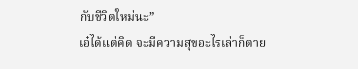กับชีวิตใหม่นะ”
เอ๋ได้แต่คิด จะมีความสุขอะไรเล่าก็ตาย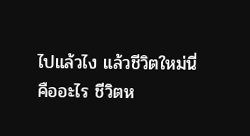ไปแล้วไง แล้วชีวิตใหม่นี่คืออะไร ชีวิตห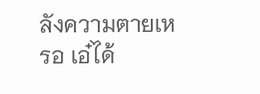ลังความตายเหรอ เอ๋ได้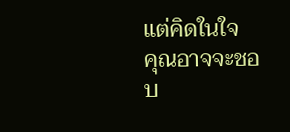แต่คิดในใจ
คุณอาจจะชอบ